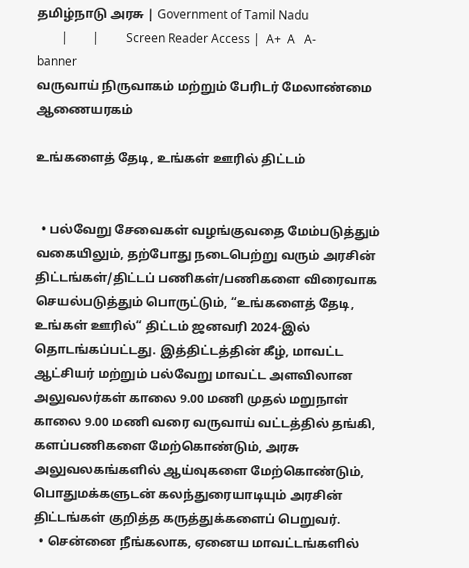தமிழ்நாடு அரசு | Government of Tamil Nadu
        |        |         Screen Reader Access |  A+  A   A-
banner
வருவாய் நிருவாகம் மற்றும் பேரிடர் மேலாண்மை ஆணையரகம்

உங்களைத் தேடி, உங்கள் ஊரில் திட்டம்


  • பல்வேறு சேவைகள் வழங்குவதை மேம்படுத்தும் வகையிலும், தற்போது நடைபெற்று வரும் அரசின் திட்டங்கள்/திட்டப் பணிகள்/பணிகளை விரைவாக செயல்படுத்தும் பொருட்டும், “உங்களைத் தேடி, உங்கள் ஊரில்“ திட்டம் ஜனவரி 2024-இல் தொடங்கப்பட்டது. இத்திட்டத்தின் கீழ், மாவட்ட ஆட்சியர் மற்றும் பல்வேறு மாவட்ட அளவிலான அலுவலர்கள் காலை 9.00 மணி முதல் மறுநாள் காலை 9.00 மணி வரை வருவாய் வட்டத்தில் தங்கி, களப்பணிகளை மேற்கொண்டும், அரசு அலுவலகங்களில் ஆய்வுகளை மேற்கொண்டும், பொதுமக்களுடன் கலந்துரையாடியும் அரசின் திட்டங்கள் குறித்த கருத்துக்களைப் பெறுவர்.
  • சென்னை நீங்கலாக, ஏனைய மாவட்டங்களில்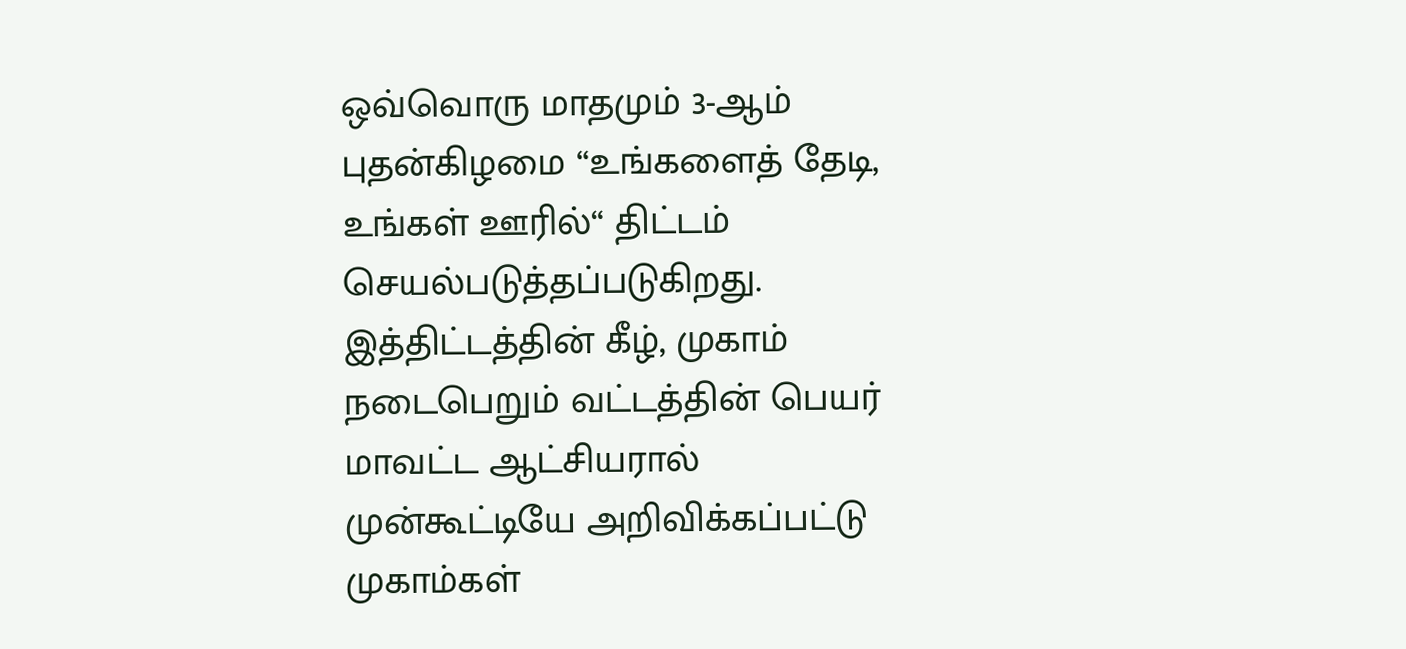ஒவ்வொரு மாதமும் 3-ஆம் புதன்கிழமை “உங்களைத் தேடி, உங்கள் ஊரில்“ திட்டம் செயல்படுத்தப்படுகிறது. இத்திட்டத்தின் கீழ், முகாம் நடைபெறும் வட்டத்தின் பெயர் மாவட்ட ஆட்சியரால் முன்கூட்டியே அறிவிக்கப்பட்டு முகாம்கள்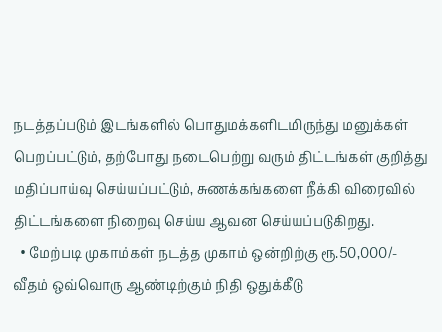நடத்தப்படும் இடங்களில் பொதுமக்களிடமிருந்து மனுக்கள் பெறப்பட்டும், தற்போது நடைபெற்று வரும் திட்டங்கள் குறித்து மதிப்பாய்வு செய்யப்பட்டும், சுணக்கங்களை நீக்கி விரைவில் திட்டங்களை நிறைவு செய்ய ஆவன செய்யப்படுகிறது.
  • மேற்படி முகாம்கள் நடத்த முகாம் ஒன்றிற்கு ரூ.50,000/- வீதம் ஒவ்வொரு ஆண்டிற்கும் நிதி ஒதுக்கீடு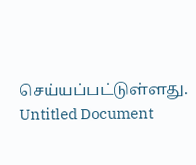செய்யப்பட்டுள்ளது.
Untitled Document